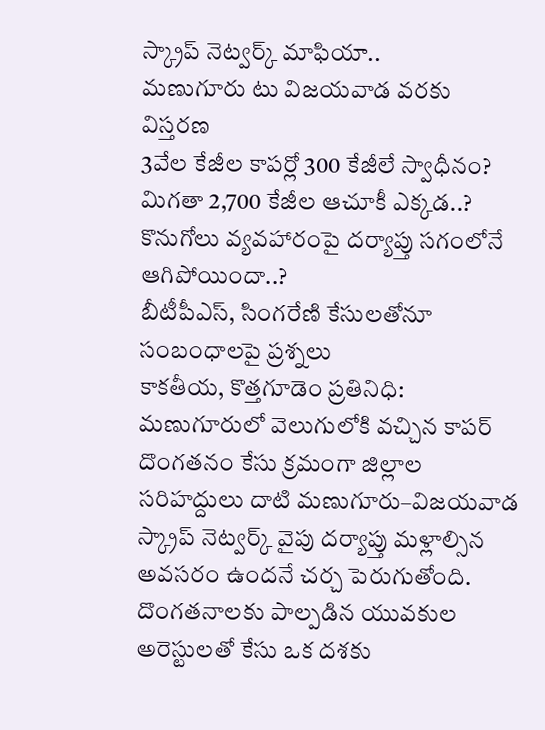స్క్రాప్ నెట్వర్క్ మాఫియా..
మణుగూరు టు విజయవాడ వరకు విస్తరణ
3వేల కేజీల కాపర్లో 300 కేజీలే స్వాధీనం?
మిగతా 2,700 కేజీల ఆచూకీ ఎక్కడ..?
కొనుగోలు వ్యవహారంపై దర్యాప్తు సగంలోనే ఆగిపోయిందా..?
బీటీపీఎస్, సింగరేణి కేసులతోనూ సంబంధాలపై ప్రశ్నలు
కాకతీయ, కొత్తగూడెం ప్రతినిధి: మణుగూరులో వెలుగులోకి వచ్చిన కాపర్ దొంగతనం కేసు క్రమంగా జిల్లాల సరిహద్దులు దాటి మణుగూరు–విజయవాడ స్క్రాప్ నెట్వర్క్ వైపు దర్యాప్తు మళ్లాల్సిన అవసరం ఉందనే చర్చ పెరుగుతోంది. దొంగతనాలకు పాల్పడిన యువకుల అరెస్టులతో కేసు ఒక దశకు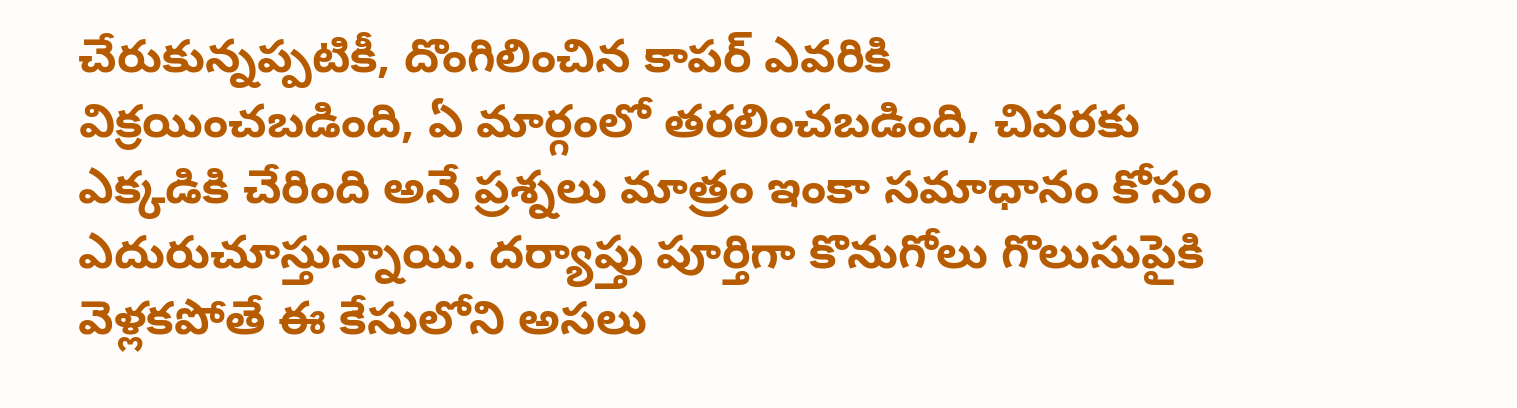చేరుకున్నప్పటికీ, దొంగిలించిన కాపర్ ఎవరికి విక్రయించబడింది, ఏ మార్గంలో తరలించబడింది, చివరకు ఎక్కడికి చేరింది అనే ప్రశ్నలు మాత్రం ఇంకా సమాధానం కోసం ఎదురుచూస్తున్నాయి. దర్యాప్తు పూర్తిగా కొనుగోలు గొలుసుపైకి వెళ్లకపోతే ఈ కేసులోని అసలు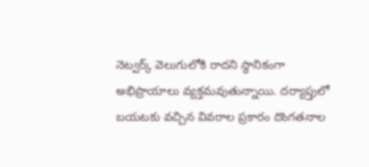నెట్వర్క్ వెలుగులోకి రాదని స్థానికంగా అభిప్రాయాలు వ్యక్తమవుతున్నాయి. దర్యాప్తులో బయటకు వచ్చిన వివరాల ప్రకారం దొంగతనాల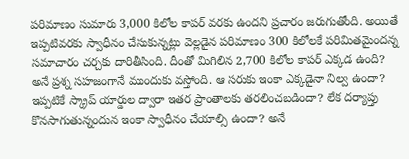పరిమాణం సుమారు 3,000 కిలోల కాపర్ వరకు ఉందని ప్రచారం జరుగుతోంది. అయితే ఇప్పటివరకు స్వాధీనం చేసుకున్నట్లు వెల్లడైన పరిమాణం 300 కిలోలకే పరిమితమైందన్న సమాచారం చర్చకు దారితీసింది. దీంతో మిగిలిన 2,700 కిలోల కాపర్ ఎక్కడ ఉంది? అనే ప్రశ్న సహజంగానే ముందుకు వస్తోంది. ఆ సరుకు ఇంకా ఎక్కడైనా నిల్వ ఉందా? ఇప్పటికే స్క్రాప్ యార్డుల ద్వారా ఇతర ప్రాంతాలకు తరలించబడిందా? లేక దర్యాప్తు కొనసాగుతున్నందున ఇంకా స్వాధీనం చేయాల్సి ఉందా? అనే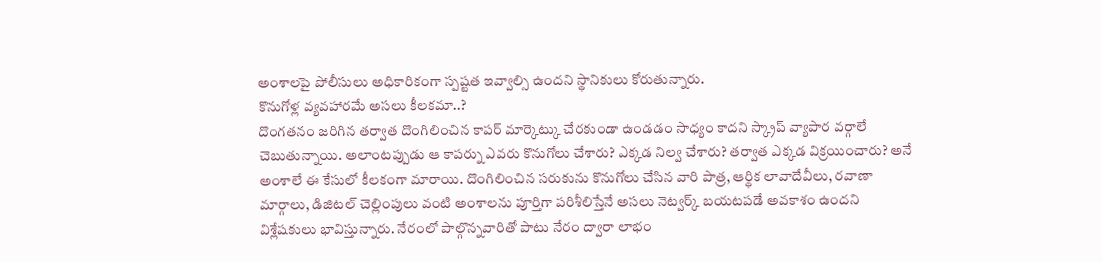అంశాలపై పోలీసులు అధికారికంగా స్పష్టత ఇవ్వాల్సి ఉందని స్థానికులు కోరుతున్నారు.
కొనుగోళ్ల వ్యవహారమే అసలు కీలకమా..?
దొంగతనం జరిగిన తర్వాత దొంగిలించిన కాపర్ మార్కెట్కు చేరకుండా ఉండడం సాధ్యం కాదని స్క్రాప్ వ్యాపార వర్గాలే చెబుతున్నాయి. అలాంటప్పుడు ఆ కాపర్ను ఎవరు కొనుగోలు చేశారు? ఎక్కడ నిల్వ చేశారు? తర్వాత ఎక్కడ విక్రయించారు? అనే అంశాలే ఈ కేసులో కీలకంగా మారాయి. దొంగిలించిన సరుకును కొనుగోలు చేసిన వారి పాత్ర, ఆర్థిక లావాదేవీలు, రవాణా మార్గాలు, డిజిటల్ చెల్లింపులు వంటి అంశాలను పూర్తిగా పరిశీలిస్తేనే అసలు నెట్వర్క్ బయటపడే అవకాశం ఉందని విశ్లేషకులు భావిస్తున్నారు. నేరంలో పాల్గొన్నవారితో పాటు నేరం ద్వారా లాభం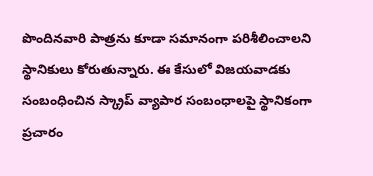పొందినవారి పాత్రను కూడా సమానంగా పరిశీలించాలని స్థానికులు కోరుతున్నారు. ఈ కేసులో విజయవాడకు సంబంధించిన స్క్రాప్ వ్యాపార సంబంధాలపై స్థానికంగా ప్రచారం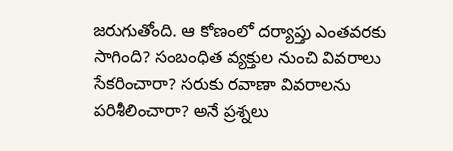జరుగుతోంది. ఆ కోణంలో దర్యాప్తు ఎంతవరకు సాగింది? సంబంధిత వ్యక్తుల నుంచి వివరాలు సేకరించారా? సరుకు రవాణా వివరాలను పరిశీలించారా? అనే ప్రశ్నలు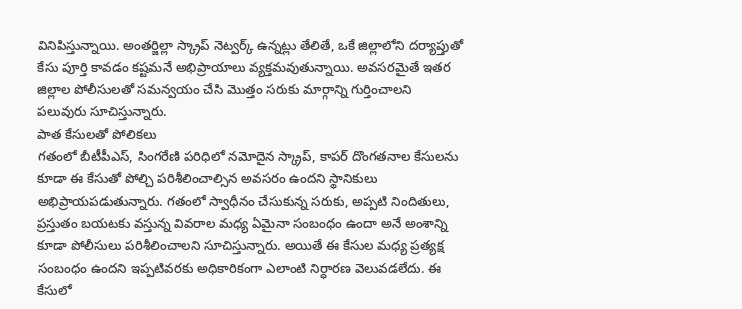వినిపిస్తున్నాయి. అంతర్జిల్లా స్క్రాప్ నెట్వర్క్ ఉన్నట్లు తేలితే, ఒకే జిల్లాలోని దర్యాప్తుతో కేసు పూర్తి కావడం కష్టమనే అభిప్రాయాలు వ్యక్తమవుతున్నాయి. అవసరమైతే ఇతర జిల్లాల పోలీసులతో సమన్వయం చేసి మొత్తం సరుకు మార్గాన్ని గుర్తించాలని పలువురు సూచిస్తున్నారు.
పాత కేసులతో పోలికలు
గతంలో బీటీపీఎస్, సింగరేణి పరిధిలో నమోదైన స్క్రాప్, కాపర్ దొంగతనాల కేసులను కూడా ఈ కేసుతో పోల్చి పరిశీలించాల్సిన అవసరం ఉందని స్థానికులు అభిప్రాయపడుతున్నారు. గతంలో స్వాధీనం చేసుకున్న సరుకు, అప్పటి నిందితులు, ప్రస్తుతం బయటకు వస్తున్న వివరాల మధ్య ఏమైనా సంబంధం ఉందా అనే అంశాన్ని కూడా పోలీసులు పరిశీలించాలని సూచిస్తున్నారు. అయితే ఈ కేసుల మధ్య ప్రత్యక్ష సంబంధం ఉందని ఇప్పటివరకు అధికారికంగా ఎలాంటి నిర్ధారణ వెలువడలేదు. ఈ కేసులో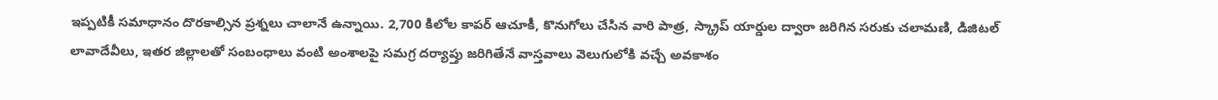ఇప్పటికీ సమాధానం దొరకాల్సిన ప్రశ్నలు చాలానే ఉన్నాయి. 2,700 కిలోల కాపర్ ఆచూకీ, కొనుగోలు చేసిన వారి పాత్ర, స్క్రాప్ యార్డుల ద్వారా జరిగిన సరుకు చలామణి, డిజిటల్ లావాదేవీలు, ఇతర జిల్లాలతో సంబంధాలు వంటి అంశాలపై సమగ్ర దర్యాప్తు జరిగితేనే వాస్తవాలు వెలుగులోకి వచ్చే అవకాశం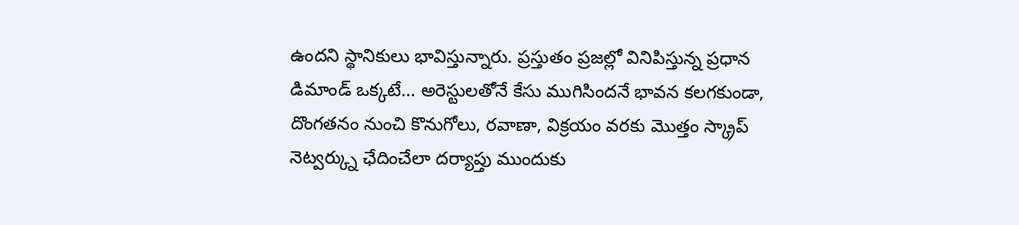ఉందని స్థానికులు భావిస్తున్నారు. ప్రస్తుతం ప్రజల్లో వినిపిస్తున్న ప్రధాన డిమాండ్ ఒక్కటే… అరెస్టులతోనే కేసు ముగిసిందనే భావన కలగకుండా, దొంగతనం నుంచి కొనుగోలు, రవాణా, విక్రయం వరకు మొత్తం స్క్రాప్ నెట్వర్క్ను ఛేదించేలా దర్యాప్తు ముందుకు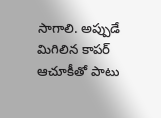సాగాలి. అప్పుడే మిగిలిన కాపర్ ఆచూకీతో పాటు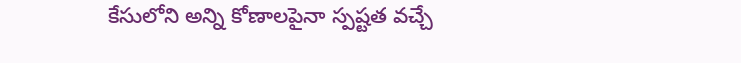కేసులోని అన్ని కోణాలపైనా స్పష్టత వచ్చే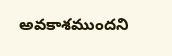అవకాశముందని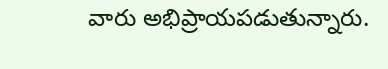వారు అభిప్రాయపడుతున్నారు.